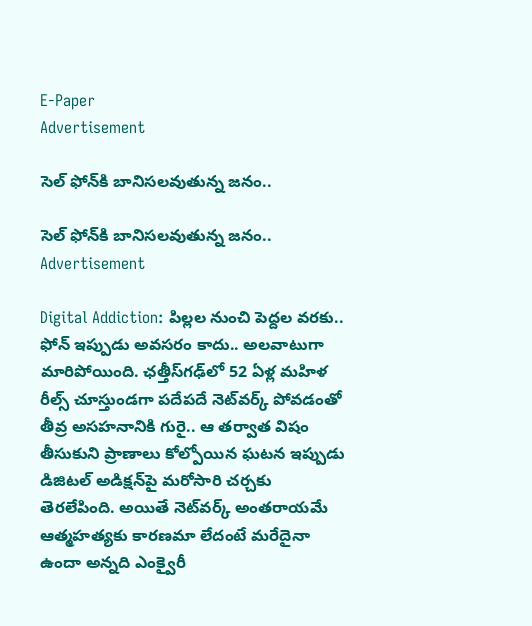E-Paper
Advertisement

సెల్ ఫోన్‌కి బానిసలవుతున్న జనం..

సెల్ ఫోన్‌కి బానిసలవుతున్న జనం..
Advertisement

Digital Addiction: పిల్లల నుంచి పెద్దల వరకు.. ఫోన్ ఇప్పుడు అవసరం కాదు.. అలవాటుగా మారిపోయింది. ఛత్తీస్‌గఢ్‌లో 52 ఏళ్ల మహిళ రీల్స్ చూస్తుండగా పదేపదే నెట్‌వర్క్ పోవడంతో తీవ్ర అసహనానికి గురై.. ఆ తర్వాత విషం తీసుకుని ప్రాణాలు కోల్పోయిన ఘటన ఇప్పుడు డిజిటల్ అడిక్షన్‌పై మరోసారి చర్చకు తెరలేపింది. అయితే నెట్‌వర్క్ అంతరాయమే ఆత్మహత్యకు కారణమా లేదంటే మరేదైనా ఉందా అన్నది ఎంక్వైరీ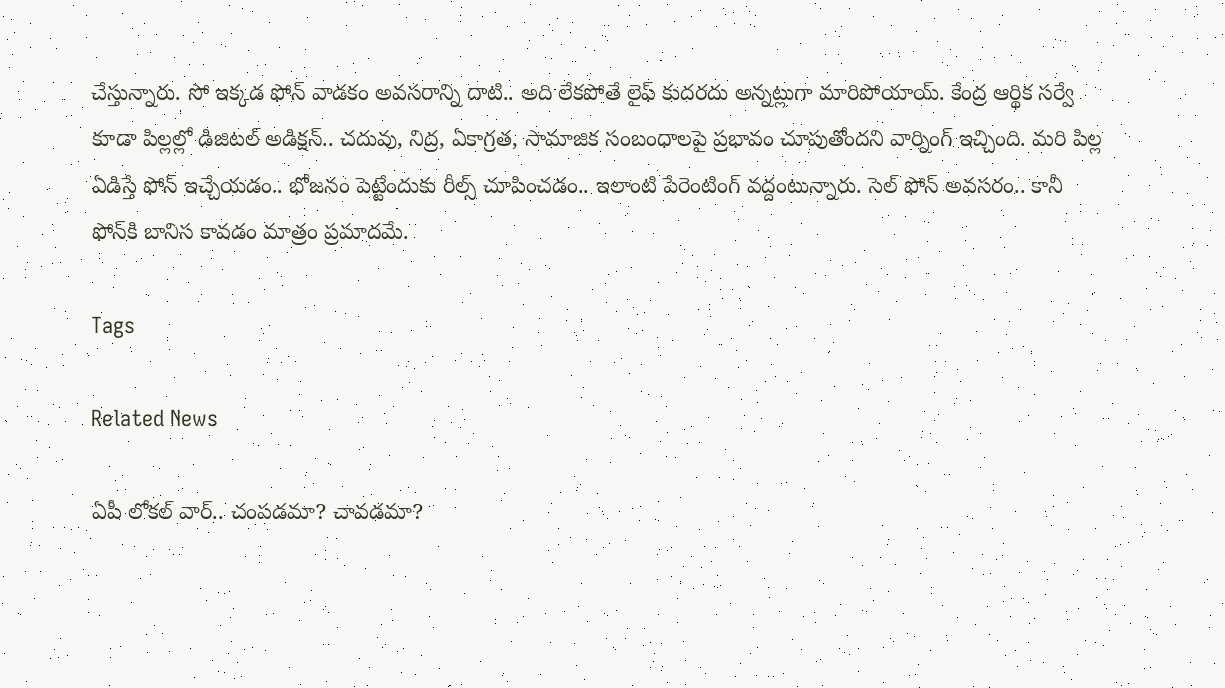చేస్తున్నారు. సో ఇక్కడ ఫోన్ వాడకం అవసరాన్ని దాటి.. అది లేకపోతే లైఫ్ కుదరదు అన్నట్లుగా మారిపోయాయ్. కేంద్ర ఆర్థిక సర్వే కూడా పిల్లల్లో డిజిటల్ అడిక్షన్.. చదువు, నిద్ర, ఏకాగ్రత, సామాజిక సంబంధాలపై ప్రభావం చూపుతోందని వార్నింగ్ ఇచ్చింది. మరి పిల్ల ఏడిస్తే ఫోన్ ఇచ్చేయడం.. భోజనం పెట్టేందుకు రీల్స్ చూపించడం.. ఇలాంటి పేరెంటింగ్‌ వద్దంటున్నారు. సెల్ ఫోన్ అవసరం.. కానీ ఫోన్‌కి బానిస కావడం మాత్రం ప్రమాదమే.

Tags

Related News

ఏపీ లోకల్ వార్.. చంపడమా? చావడమా?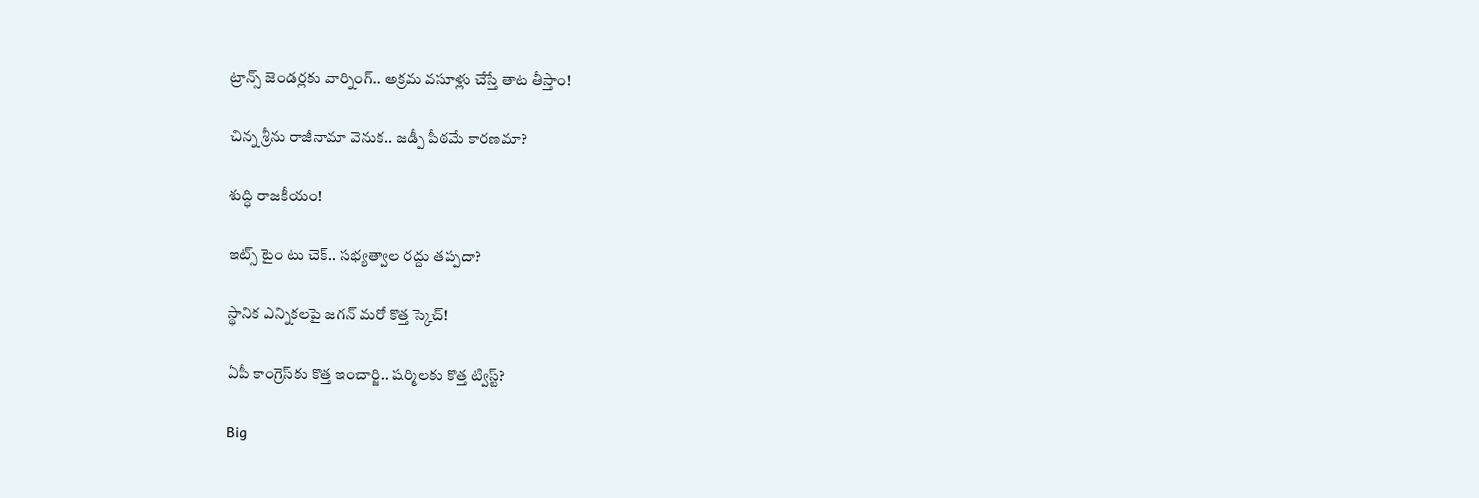ట్రాన్స్ జెండర్లకు వార్నింగ్.. అక్రమ వసూళ్లు చేస్తే తాట తీస్తాం!

చిన్న శ్రీను రాజీనామా వెనుక.. జడ్పీ పీఠమే కారణమా?

శుద్ధి రాజకీయం!

ఇట్స్ టైం టు చెక్.. సభ్యత్వాల రద్దు తప్పదా?

స్థానిక ఎన్నికలపై జగన్ మరో కొత్త స్కెచ్!

ఏపీ కాంగ్రెస్‌కు కొత్త ఇంచార్జి.. షర్మిలకు కొత్త ట్విస్ట్?

Big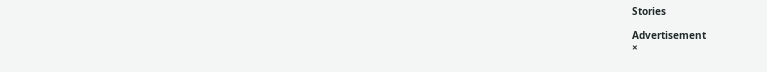Stories

Advertisement
×